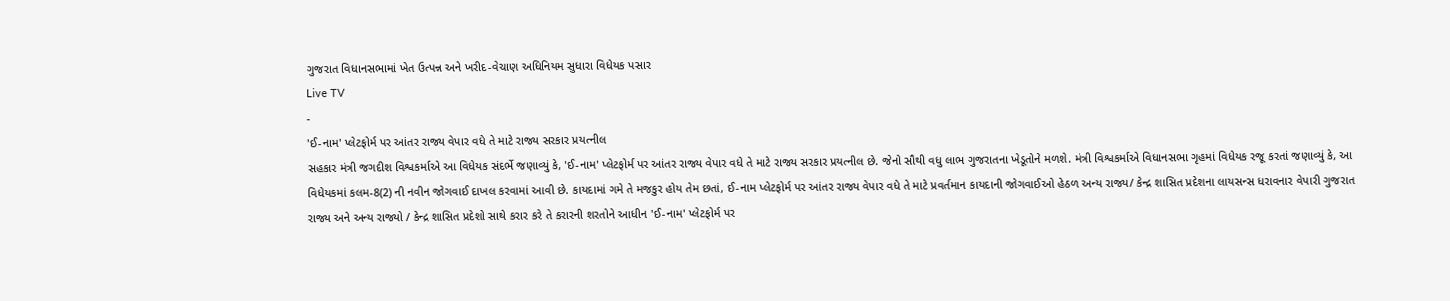ગુજરાત વિધાનસભામાં ખેત ઉત્પન્ન અને ખરીદ-વેચાણ અધિનિયમ સુધારા વિધેયક પસાર
Live TV
-
'ઈ-નામ' પ્લેટફોર્મ પર આંતર રાજ્ય વેપાર વધે તે માટે રાજ્ય સરકાર પ્રયત્નીલ
સહકાર મંત્રી જગદીશ વિશ્વકર્માએ આ વિધેયક સંદર્ભે જણાવ્યું કે, 'ઈ-નામ' પ્લેટફોર્મ પર આંતર રાજ્ય વેપાર વધે તે માટે રાજ્ય સરકાર પ્રયત્નીલ છે. જેનો સૌથી વધુ લાભ ગુજરાતના ખેડૂતોને મળશે. મંત્રી વિશ્વકર્માએ વિધાનસભા ગૃહમાં વિધેયક રજૂ કરતાં જણાવ્યું કે, આ વિધેયકમાં કલમ-8(2) ની નવીન જોગવાઈ દાખલ કરવામાં આવી છે. કાયદામાં ગમે તે મજકુર હોય તેમ છતાં, ઈ-નામ પ્લેટફોર્મ પર આંતર રાજ્ય વેપાર વધે તે માટે પ્રવર્તમાન કાયદાની જોગવાઈઓ હેઠળ અન્ય રાજ્ય/ કેન્દ્ર શાસિત પ્રદેશના લાયસન્સ ધરાવનાર વેપારી ગુજરાત રાજ્ય અને અન્ય રાજ્યો / કેન્દ્ર શાસિત પ્રદેશો સાથે કરાર કરે તે કરારની શરતોને આધીન 'ઈ-નામ' પ્લેટફોર્મ પર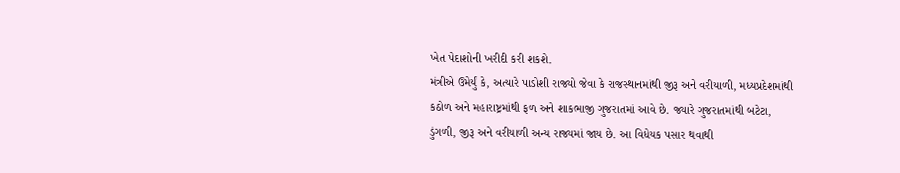ખેત પેદાશોની ખરીદી કરી શકશે.
મંત્રીએ ઉમેર્યું કે, અત્યારે પાડોશી રાજ્યો જેવા કે રાજસ્થાનમાંથી જીરૂ અને વરીયાળી, મધ્યપ્રદેશમાંથી કઠોળ અને મહારાષ્ટ્રમાંથી ફળ અને શાકભાજી ગુજરાતમાં આવે છે. જ્યારે ગુજરાતમાંથી બટેટા, ડુંગળી, જીરૂ અને વરીયાળી અન્ય રાજ્યમાં જાય છે. આ વિધેયક પસાર થવાથી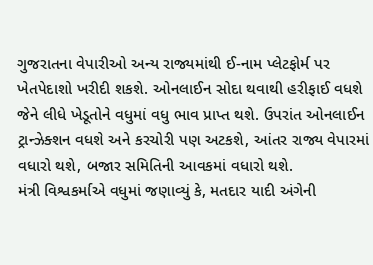ગુજરાતના વેપારીઓ અન્ય રાજ્યમાંથી ઈ-નામ પ્લેટફોર્મ પર ખેતપેદાશો ખરીદી શકશે. ઓનલાઈન સોદા થવાથી હરીફાઈ વધશે જેને લીધે ખેડૂતોને વધુમાં વધુ ભાવ પ્રાપ્ત થશે. ઉપરાંત ઓનલાઈન ટ્રાન્ઝેક્શન વધશે અને કરચોરી પણ અટકશે, આંતર રાજ્ય વેપારમાં વધારો થશે, બજાર સમિતિની આવકમાં વધારો થશે.
મંત્રી વિશ્વકર્માએ વધુમાં જણાવ્યું કે, મતદાર યાદી અંગેની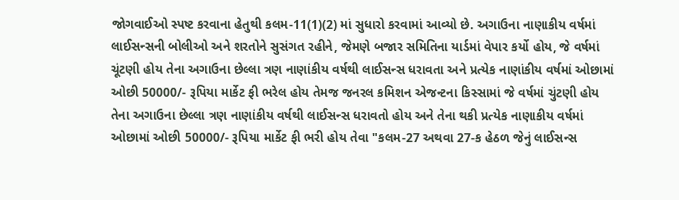જોગવાઈઓ સ્પષ્ટ કરવાના હેતુથી કલમ-11(1)(2) માં સુધારો કરવામાં આવ્યો છે. અગાઉના નાણાકીય વર્ષમાં લાઈસન્સની બોલીઓ અને શરતોને સુસંગત રહીને, જેમણે બજાર સમિતિના યાર્ડમાં વેપાર કર્યો હોય, જે વર્ષમાં ચૂંટણી હોય તેના અગાઉના છેલ્લા ત્રણ નાણાંકીય વર્ષથી લાઈસન્સ ધરાવતા અને પ્રત્યેક નાણાંકીય વર્ષમાં ઓછામાં ઓછી 50000/- રૂપિયા માર્કેટ ફી ભરેલ હોય તેમજ જનરલ કમિશન એજન્ટના કિસ્સામાં જે વર્ષમાં ચુંટણી હોય તેના અગાઉના છેલ્લા ત્રણ નાણાંકીય વર્ષથી લાઈસન્સ ધરાવતો હોય અને તેના થકી પ્રત્યેક નાણાકીય વર્ષમાં ઓછામાં ઓછી 50000/- રૂપિયા માર્કેટ ફી ભરી હોય તેવા "કલમ-27 અથવા 27-ક હેઠળ જેનું લાઈસન્સ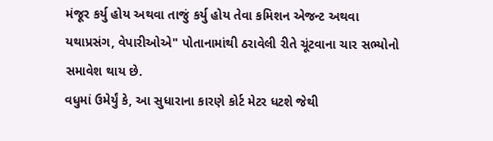મંજૂર કર્યુ હોય અથવા તાજું કર્યુ હોય તેવા કમિશન એજન્ટ અથવા યથાપ્રસંગ, વેપારીઓએ" પોતાનામાંથી ઠરાવેલી રીતે ચૂંટવાના ચાર સભ્યોનો સમાવેશ થાય છે.
વધુમાં ઉમેર્યું કે, આ સુધારાના કારણે કોર્ટ મેટર ધટશે જેથી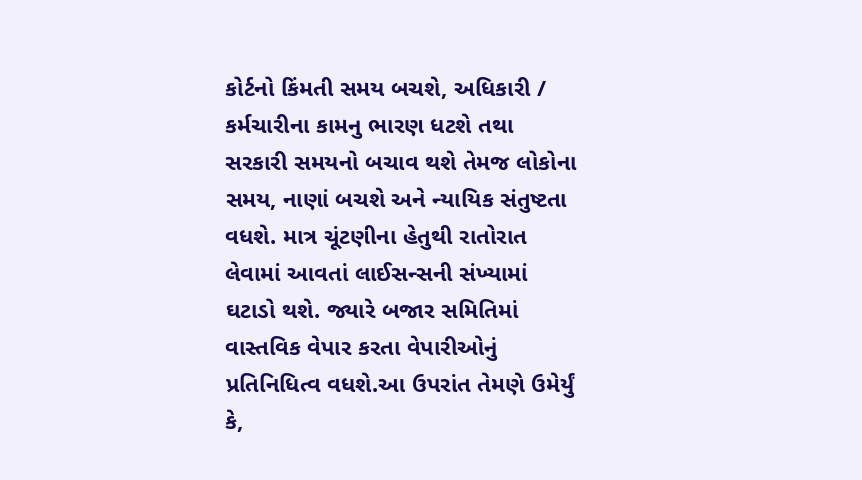કોર્ટનો કિંમતી સમય બચશે, અધિકારી / કર્મચારીના કામનુ ભારણ ધટશે તથા સરકારી સમયનો બચાવ થશે તેમજ લોકોના સમય, નાણાં બચશે અને ન્યાયિક સંતુષ્ટતા વધશે. માત્ર ચૂંટણીના હેતુથી રાતોરાત લેવામાં આવતાં લાઈસન્સની સંખ્યામાં ઘટાડો થશે. જ્યારે બજાર સમિતિમાં વાસ્તવિક વેપાર કરતા વેપારીઓનું પ્રતિનિધિત્વ વધશે.આ ઉપરાંત તેમણે ઉમેર્યું કે,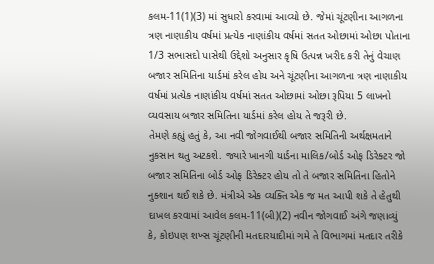કલમ-11(1)(3) માં સુધારો કરવામાં આવ્યો છે. જેમાં ચૂંટણીના આગળના ત્રણ નાણાકીય વર્ષમાં પ્રત્યેક નાણાંકીય વર્ષમાં સતત ઓછામાં ઓછા પોતાના 1/3 સભાસદો પાસેથી ઉદ્દેશો અનુસાર કૃષિ ઉત્પન્ન ખરીદ કરી તેનું વેચાણ બજાર સમિતિના યાર્ડમાં કરેલ હોય અને ચૂંટણીના આગળના ત્રણ નાણાકીય વર્ષમાં પ્રત્યેક નાણાંકીય વર્ષમાં સતત ઓછામાં ઓછા રૂપિયા 5 લાખનો વ્યવસાય બજાર સમિતિના યાર્ડમાં કરેલ હોય તે જરૂરી છે.
તેમણે કહ્યું હતું કે, આ નવી જોગવાઈથી બજાર સમિતિની અર્થક્ષમતાને નુકસાન થતુ અટકશે. જ્યારે ખાનગી યાર્ડના માલિક/બોર્ડ ઓફ ડિરેક્ટર જો બજાર સમિતિના બોર્ડ ઓફ ડિરેક્ટર હોય તો તે બજાર સમિતિના હિતોને નુક્શાન થઈ શકે છે. મંત્રીએ એક વ્યક્તિ એક જ મત આપી શકે તે હેતુથી દાખલ કરવામાં આવેલ કલમ-11(બી)(2) નવીન જોગવાઈ અંગે જણાવ્યું કે, કોઇપણ શખ્સ ચૂંટણીની મતદારયાદીમાં ગમે તે વિભાગમાં મતદાર તરીકે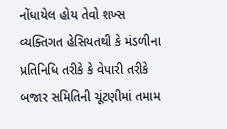નોંધાયેલ હોય તેવો શખ્સ વ્યક્તિગત હેસિયતથી કે મંડળીના પ્રતિનિધિ તરીકે કે વેપારી તરીકે બજાર સમિતિની ચૂંટણીમાં તમામ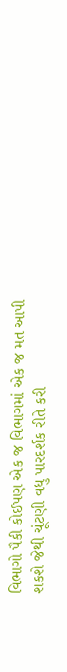વિભાગો પૈકી કોઈપણ એક જ વિભાગમાં એક જ મત આપી શકશે જેથી ચૂંટણી વધુ પારદર્શક રીતે કરી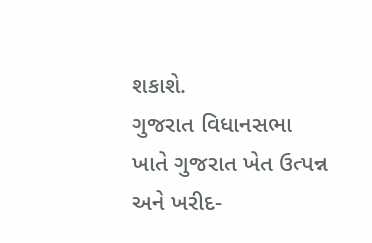શકાશે.
ગુજરાત વિધાનસભા ખાતે ગુજરાત ખેત ઉત્પન્ન અને ખરીદ-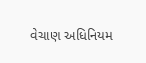વેચાણ અધિનિયમ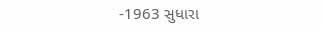-1963 સુધારા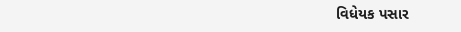વિધેયક પસાર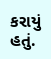કરાયું હતું.